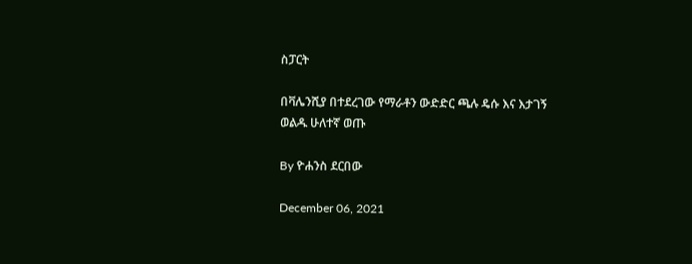ስፓርት

በቫሌንሺያ በተደረገው የማራቶን ውድድር ጫሉ ዴሱ እና እታገኝ ወልዱ ሁለተኛ ወጡ

By ዮሐንስ ደርበው

December 06, 2021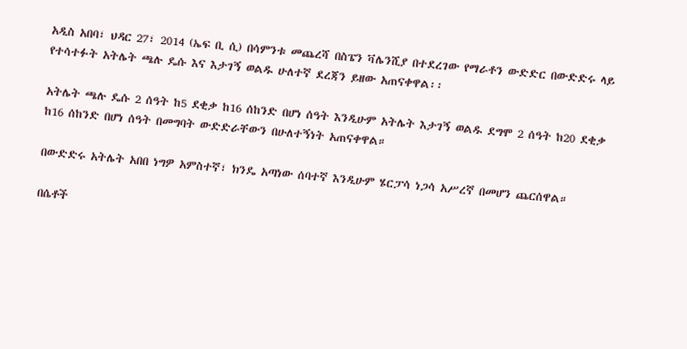አዲስ አበባ፣ ህዳር 27፣ 2014 (ኤፍ ቢ ሲ) በሳምንቱ መጨረሻ በስፔን ቫሌንሺያ በተደረገው የማራቶን ውድድር በውድድሩ ላይ የተሳተፉት አትሌት ጫሉ ዴሱ እና እታገኝ ወልዱ ሁለተኛ ደረጃን ይዘው አጠናቀዋል፡፡

አትሌት ጫሉ ዴሱ 2 ሰዓት ከ5 ደቂቃ ከ16 ሰከንድ በሆነ ሰዓት እንዲሁም አትሌት እታገኝ ወልዱ ደግሞ 2 ሰዓት ከ20 ደቂቃ ከ16 ሰከንድ በሆነ ሰዓት በመግባት ውድድራቸውን በሁለተኝነት አጠናቀዋል።

በውድድሩ አትሌት አበበ ነግዎ አምስተኛ፣ ክንዴ አጣነው ሰባተኛ እንዲሁም ሄርፓሳ ነጋሳ አሥረኛ በመሆን ጨርሰዋል።

በሴቶች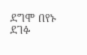ደግሞ በየኑ ደገፉ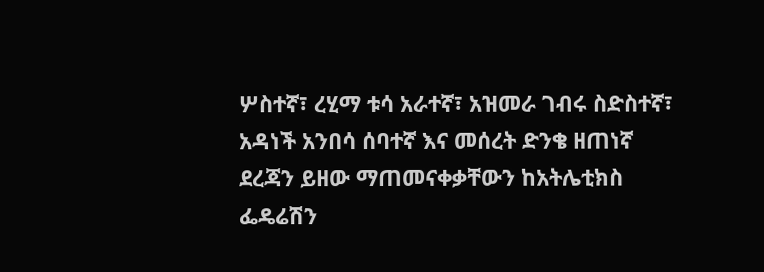ሦስተኛ፣ ረሂማ ቱሳ አራተኛ፣ አዝመራ ገብሩ ስድስተኛ፣ አዳነች አንበሳ ሰባተኛ እና መሰረት ድንቄ ዘጠነኛ ደረጃን ይዘው ማጠመናቀቃቸውን ከአትሌቲክስ ፌዴሬሽን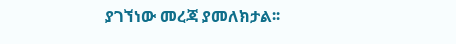ያገኘነው መረጃ ያመለክታል፡፡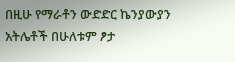በዚሁ የማራቶን ውድድር ኬንያውያን አትሌቶች በሁለቱም ፆታ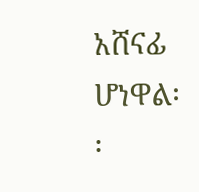አሸናፊ ሆነዋል፡፡